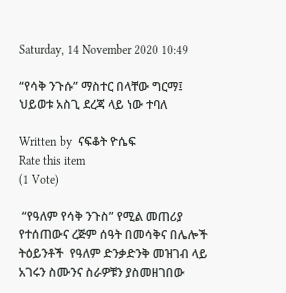Saturday, 14 November 2020 10:49

“የሳቅ ንጉሱ” ማስተር በላቸው ግርማ፤ ህይወቱ አስጊ ደረጃ ላይ ነው ተባለ

Written by  ናፍቆት ዮሴፍ
Rate this item
(1 Vote)

 “የዓለም የሳቅ ንጉስ” የሚል መጠሪያ የተሰጠውና ረጅም ሰዓት በመሳቅና በሌሎች ትዕይንቶች  የዓለም ድንቃድንቅ መዝገብ ላይ አገሩን ስሙንና ስራዎቹን ያስመዘገበው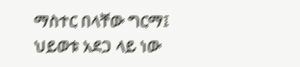ማስተር በላቸው ግርማ፤ ህይወቱ አደጋ ላይ ነው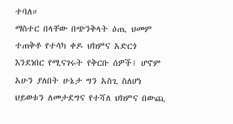ተባለ።
ማስተር በላቸው በጭንቅላት ዕጢ ህመም ተጠቅቶ የተሳካ ቀዶ ህክምና አድርጎ እንደነበር የሚናገሩት የቅርቡ ሰዎች፤ ሆኖም አሁን ያለበት ሁኔታ ግን አስጊ ስለሆነ ህይወቱን ለመታደግና የተሻለ ህክምና በውጪ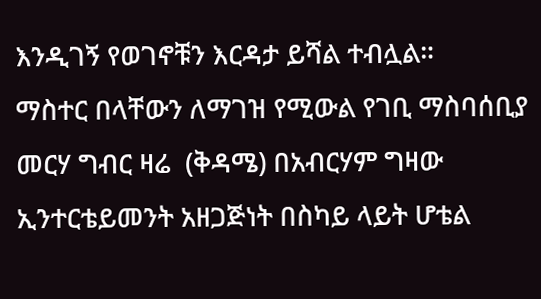እንዲገኝ የወገኖቹን እርዳታ ይሻል ተብሏል።
ማስተር በላቸውን ለማገዝ የሚውል የገቢ ማስባሰቢያ መርሃ ግብር ዛሬ  (ቅዳሜ) በአብርሃም ግዛው ኢንተርቴይመንት አዘጋጅነት በስካይ ላይት ሆቴል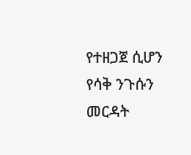የተዘጋጀ ሲሆን የሳቅ ንጉሱን መርዳት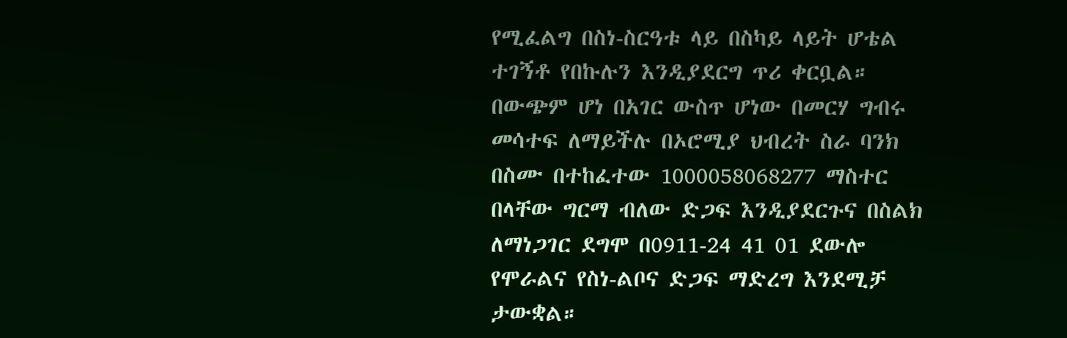የሚፈልግ በስነ-ስርዓቱ ላይ በስካይ ላይት ሆቴል ተገኝቶ የበኩሉን እንዲያደርግ ጥሪ ቀርቧል።
በውጭም ሆነ በአገር ውስጥ ሆነው በመርሃ ግብሩ መሳተፍ ለማይችሉ በኦሮሚያ ህብረት ስራ ባንክ በስሙ በተከፈተው 1000058068277 ማስተር በላቸው ግርማ ብለው ድጋፍ እንዲያደርጉና በስልክ ለማነጋገር ደግሞ በ0911-24 41 01 ደውሎ የሞራልና የስነ-ልቦና ድጋፍ ማድረግ እንደሚቻ ታውቋል።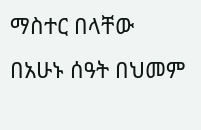ማስተር በላቸው በአሁኑ ሰዓት በህመም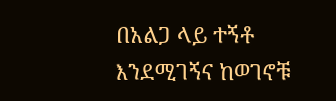በአልጋ ላይ ተኝቶ እንደሚገኝና ከወገኖቹ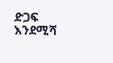ድጋፍ እንደሚሻ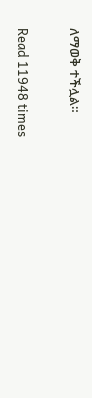ለማወቅ ተችሏል።

Read 11948 times